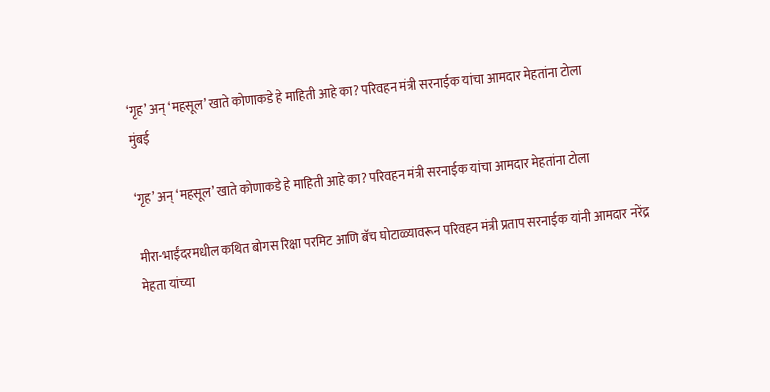‘गृह’ अन् ‘महसूल’ खाते कोणाकडे हे माहिती आहे का? परिवहन मंत्री सरनाईक यांचा आमदार मेहतांना टोला
मुंबई

‘गृह’ अन् ‘महसूल’ खाते कोणाकडे हे माहिती आहे का? परिवहन मंत्री सरनाईक यांचा आमदार मेहतांना टोला

मीरा-भाईंदरमधील कथित बोगस रिक्षा परमिट आणि बॅच घोटाळ्यावरून परिवहन मंत्री प्रताप सरनाईक यांनी आमदार नरेंद्र मेहता यांच्या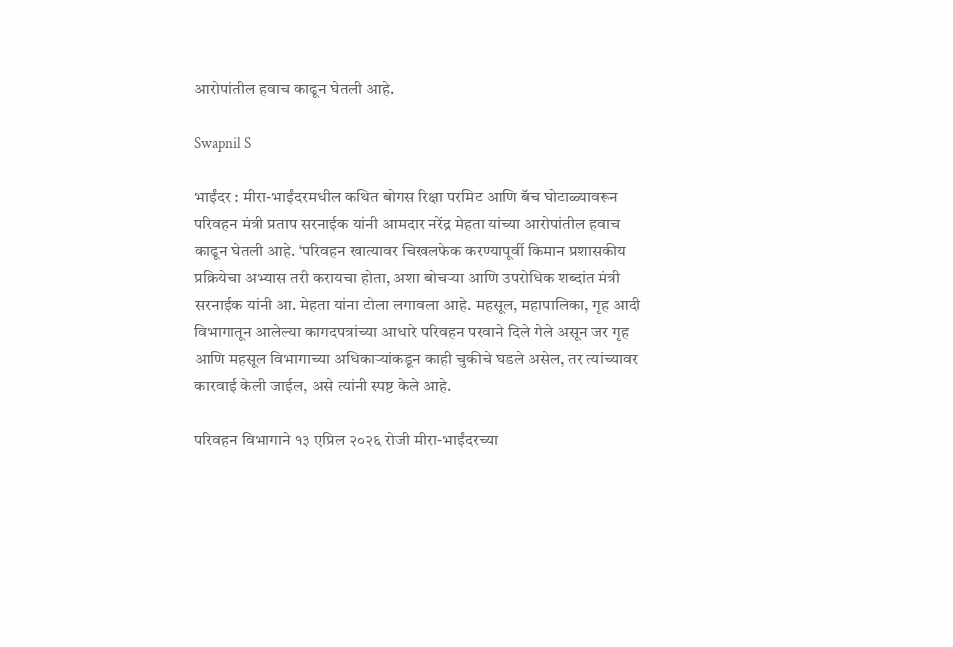आरोपांतील हवाच काढून घेतली आहे.

Swapnil S

भाईंदर : मीरा-भाईंदरमधील कथित बोगस रिक्षा परमिट आणि बॅच घोटाळ्यावरून परिवहन मंत्री प्रताप सरनाईक यांनी आमदार नरेंद्र मेहता यांच्या आरोपांतील हवाच काढून घेतली आहे. ‘परिवहन खात्यावर चिखलफेक करण्यापूर्वी किमान प्रशासकीय प्रक्रियेचा अभ्यास तरी करायचा होता, अशा बोचऱ्या आणि उपरोधिक शब्दांत मंत्री सरनाईक यांनी आ. मेहता यांना टोला लगावला आहे. महसूल, महापालिका, गृह आदी विभागातून आलेल्या कागदपत्रांच्या आधारे परिवहन परवाने दिले गेले असून जर गृह आणि महसूल विभागाच्या अधिकाऱ्यांकडून काही चुकीचे घडले असेल, तर त्यांच्यावर कारवाई केली जाईल, असे त्यांनी स्पष्ट केले आहे.

परिवहन विभागाने १३ एप्रिल २०२६ रोजी मीरा-भाईंदरच्या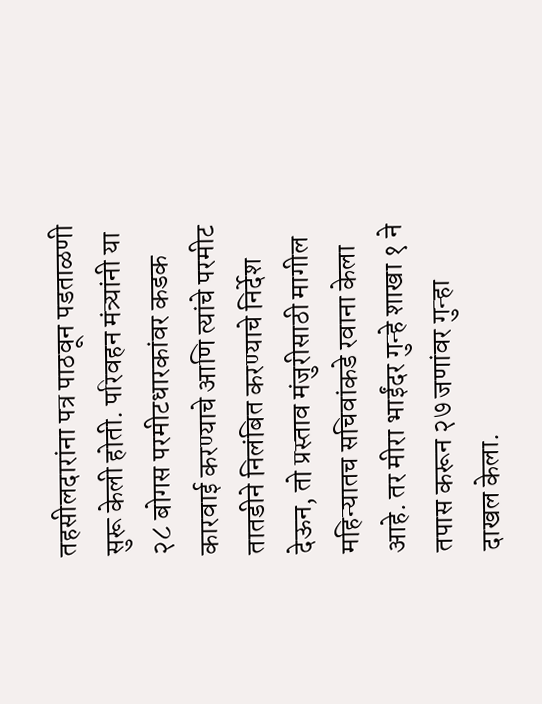तहसीलदारांना पत्र पाठवून पडताळणी सुरू केली होती. परिवहन मंत्र्यांनी या २८ बोगस परमीटधारकांवर कडक कारवाई करण्याचे आणि त्यांचे परमीट तातडीने निलंबित करण्याचे निर्देश देऊन, तो प्रस्ताव मंजुरीसाठी मागील महिन्यातच सचिवांकडे रवाना केला आहे. तर मीरा भाईंदर गुन्हे शाखा १ ने तपास करून २७ जणांवर गुन्हा दाखल केला.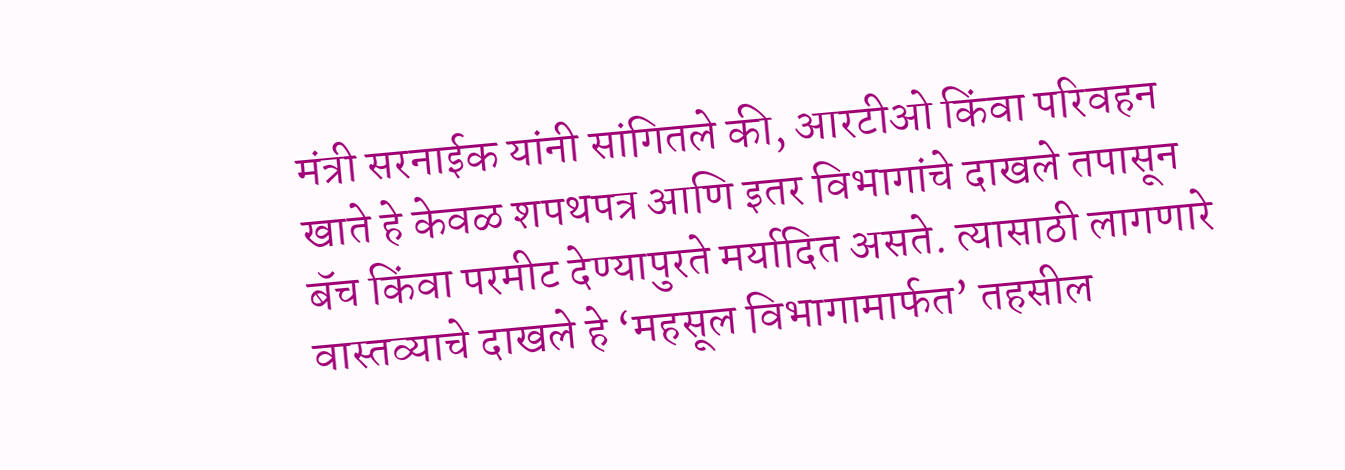मंत्री सरनाईक यांनी सांगितले की, आरटीओ किंवा परिवहन खाते हे केवळ शपथपत्र आणि इतर विभागांचे दाखले तपासून बॅच किंवा परमीट देण्यापुरते मर्यादित असते. त्यासाठी लागणारे वास्तव्याचे दाखले हे ‘महसूल विभागामार्फत’ तहसील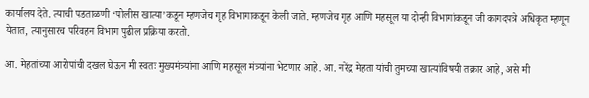कार्यालय देते. त्याची पडताळणी ‘पोलीस खात्या’कडून म्हणजेच गृह विभागाकडून केली जाते. म्हणजेच गृह आणि महसूल या दोन्ही विभागांकडून जी कागदपत्रे अधिकृत म्हणून येतात, त्यानुसारच परिवहन विभाग पुढील प्रक्रिया करतो.

आ. मेहतांच्या आरोपांची दखल घेऊन मी स्वतः मुख्यमंत्र्यांना आणि महसूल मंत्र्यांना भेटणार आहे. आ. नरेंद्र मेहता यांची तुमच्या खात्यांविषयी तक्रार आहे, असे मी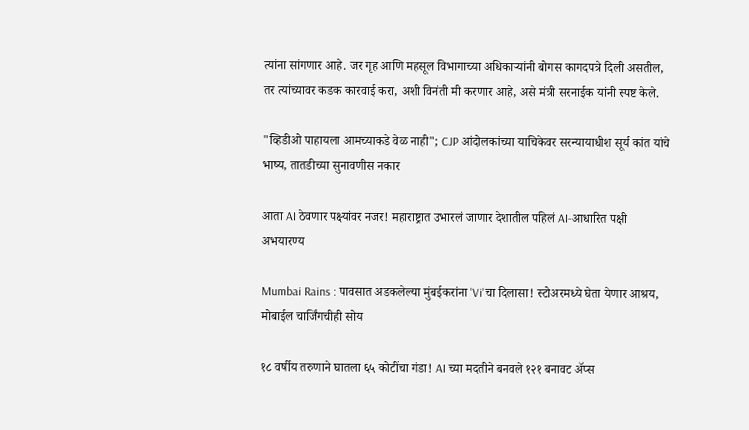त्यांना सांगणार आहे. जर गृह आणि महसूल विभागाच्या अधिकाऱ्यांनी बोगस कागदपत्रे दिली असतील, तर त्यांच्यावर कडक कारवाई करा, अशी विनंती मी करणार आहे, असे मंत्री सरनाईक यांनी स्पष्ट केले.

"व्हिडीओ पाहायला आमच्याकडे वेळ नाही"; CJP आंदोलकांच्या याचिकेवर सरन्यायाधीश सूर्य कांत यांचे भाष्य, तातडीच्या सुनावणीस नकार

आता AI ठेवणार पक्ष्यांवर नजर! महाराष्ट्रात उभारलं जाणार देशातील पहिलं AI-आधारित पक्षी अभयारण्य

Mumbai Rains : पावसात अडकलेल्या मुंबईकरांना 'Vi'चा दिलासा! स्टोअरमध्ये घेता येणार आश्रय, मोबाईल चार्जिंगचीही सोय

१८ वर्षीय तरुणाने घातला ६५ कोटींचा गंडा! AI च्या मदतीने बनवले १२१ बनावट अ‍ॅप्स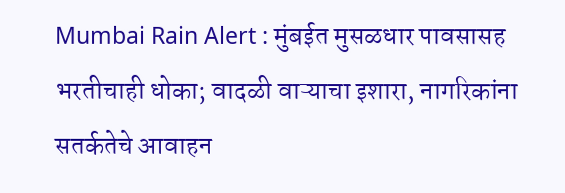Mumbai Rain Alert : मुंबईत मुसळधार पावसासह भरतीचाही धोका; वादळी वाऱ्याचा इशारा, नागरिकांना सतर्कतेचे आवाहन